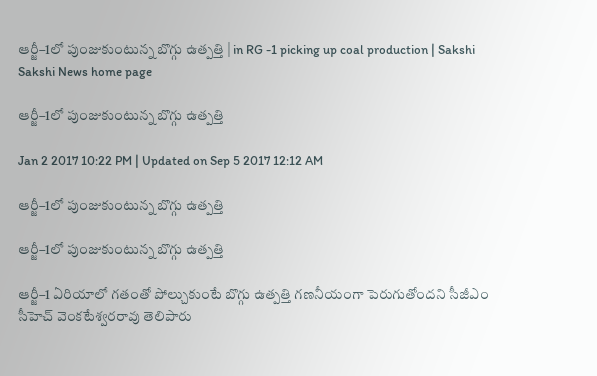ఆర్జీ–1లో పుంజుకుంటున్న బొగ్గు ఉత్పత్తి | in RG -1 picking up coal production | Sakshi
Sakshi News home page

ఆర్జీ–1లో పుంజుకుంటున్న బొగ్గు ఉత్పత్తి

Jan 2 2017 10:22 PM | Updated on Sep 5 2017 12:12 AM

ఆర్జీ–1లో పుంజుకుంటున్న బొగ్గు ఉత్పత్తి

ఆర్జీ–1లో పుంజుకుంటున్న బొగ్గు ఉత్పత్తి

ఆర్జీ–1 ఏరియాలో గతంతో పోల్చుకుంటే బొగ్గు ఉత్పత్తి గణనీయంగా పెరుగుతోందని సీజీఎం సీహెచ్‌ వెంకటేశ్వరరావు తెలిపారు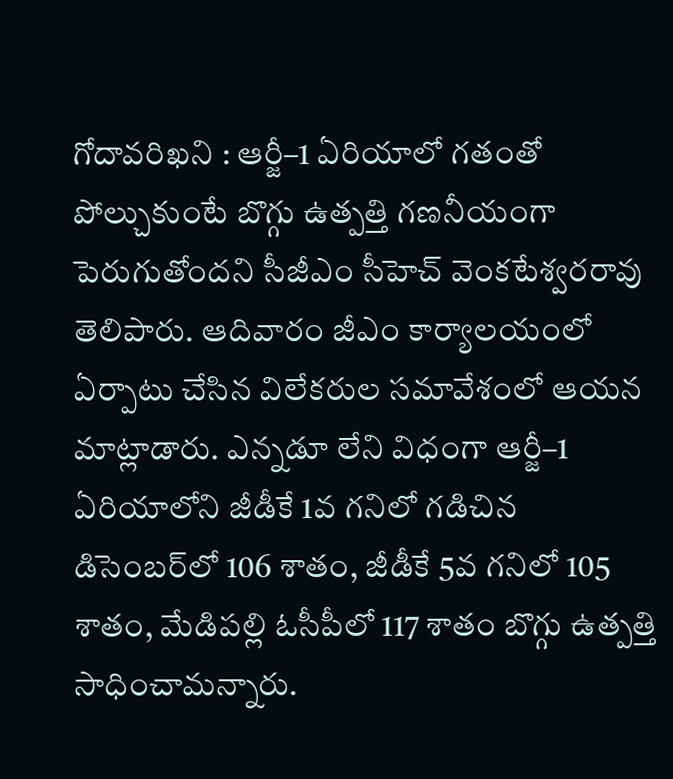గోదావరిఖని : ఆర్జీ–1 ఏరియాలో గతంతో పోల్చుకుంటే బొగ్గు ఉత్పత్తి గణనీయంగా పెరుగుతోందని సీజీఎం సీహెచ్‌ వెంకటేశ్వరరావు తెలిపారు. ఆదివారం జీఎం కార్యాలయంలో ఏర్పాటు చేసిన విలేకరుల సమావేశంలో ఆయన మాట్లాడారు. ఎన్నడూ లేని విధంగా ఆర్జీ–1 ఏరియాలోని జీడీకే 1వ గనిలో గడిచిన డిసెంబర్‌లో 106 శాతం, జీడీకే 5వ గనిలో 105 శాతం, మేడిపల్లి ఓసీపీలో 117 శాతం బొగ్గు ఉత్పత్తి సాధించామన్నారు.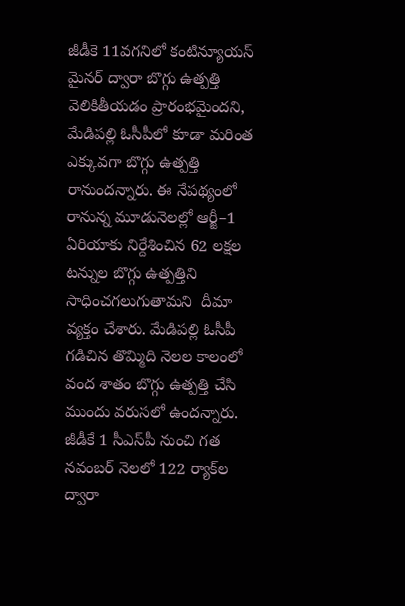జీడీకె 11వగనిలో కంటిన్యూయస్‌ మైనర్‌ ద్వారా బొగ్గు ఉత్పత్తి వెలికితీయడం ప్రారంభమైందని, మేడిపల్లి ఓసీపీలో కూడా మరింత ఎక్కువగా బొగ్గు ఉత్పత్తి రానుందన్నారు. ఈ నేపథ్యంలో రానున్న మూడునెలల్లో ఆర్జీ–1 ఏరియాకు నిర్దేశించిన 62 లక్షల టన్నుల బొగ్గు ఉత్పత్తిని సాధించగలుగుతామని  దీమా వ్యక్తం చేశారు. మేడిపల్లి ఓసీపీ గడిచిన తొమ్మిది నెలల కాలంలో వంద శాతం బొగ్గు ఉత్పత్తి చేసి ముందు వరుసలో ఉందన్నారు. జీడీకే 1 సీఎస్‌పీ నుంచి గత నవంబర్‌ నెలలో 122 ర్యాక్‌ల ద్వారా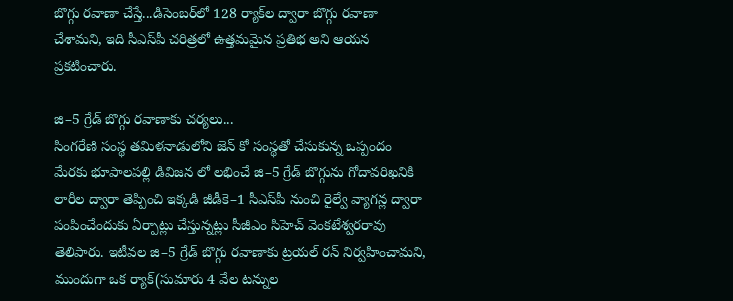బొగ్గు రవాణా చేస్తే...డిసెంబర్‌లో 128 ర్యాక్‌ల ద్వారా బొగ్గు రవాణా చేశామని, ఇది సీఎస్‌పీ చరిత్రలో ఉత్తమమైన ప్రతిభ అని ఆయన ప్రకటించారు.

జి–5 గ్రేడ్‌ బొగ్గు రవాణాకు చర్యలు...
సింగరేణి సంస్థ తమిళనాడులోని జెన్ కో సంస్థతో చేసుకున్న ఒప్పందం మేరకు భూపాలపల్లి డివిజన లో లభించే జి–5 గ్రేడ్‌ బొగ్గును గోదావరిఖనికి లారీల ద్వారా తెప్పించి ఇక్కడి జీడీకె–1 సీఎస్‌పీ నుంచి రైల్వే వ్యాగన్ల ద్వారా పంపించేందుకు ఏర్పాట్లు చేస్తున్నట్లు సీజీఎం సిహెచ్‌ వెంకటేశ్వరరావు తెలిపారు. ఇటీవల జి–5 గ్రేడ్‌ బొగ్గు రవాణాకు ట్రయల్‌ రన్ నిర్వహించామని, ముందుగా ఒక ర్యాక్‌(సుమారు 4 వేల టన్నుల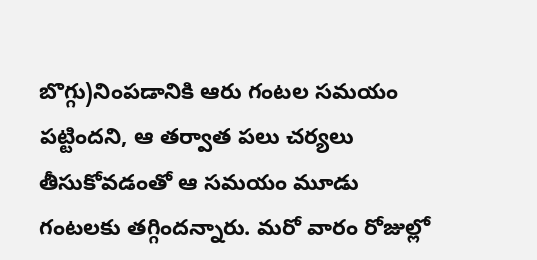బొగ్గు)నింపడానికి ఆరు గంటల సమయం పట్టిందని, ఆ తర్వాత పలు చర్యలు తీసుకోవడంతో ఆ సమయం మూడు గంటలకు తగ్గిందన్నారు. మరో వారం రోజుల్లో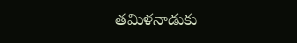తమిళనాడుకు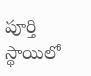పూర్తి స్థాయిలో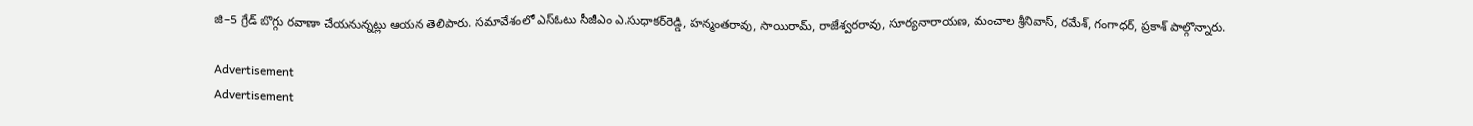జి–5 గ్రేడ్‌ బొగ్గు రవాణా చేయనున్నట్లు ఆయన తెలిపారు. సమావేశంలో ఎస్‌ఓటు సీజీఎం ఎ.సుధాకర్‌రెడ్డి, హన్మంతరావు, సాయిరామ్, రాజేశ్వరరావు, సూర్యనారాయణ, మంచాల శ్రీనివాస్, రమేశ్, గంగాధర్, ప్రకాశ్‌ పాల్గొన్నారు.

Advertisement
Advertisement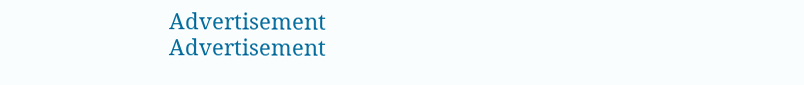Advertisement
Advertisement